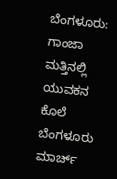ಬೆಂಗಳೂರು: ಗಾಂಜಾ ಮತ್ತಿನಲ್ಲಿ ಯುವಕನ ಕೊಲೆ
ಬೆಂಗಳೂರು ಮಾರ್ಚ್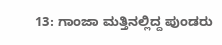13: ಗಾಂಜಾ ಮತ್ತಿನಲ್ಲಿದ್ದ ಪುಂಡರು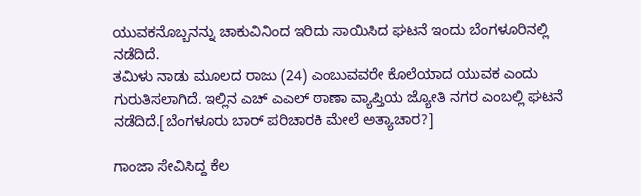ಯುವಕನೊಬ್ಬನನ್ನು ಚಾಕುವಿನಿಂದ ಇರಿದು ಸಾಯಿಸಿದ ಘಟನೆ ಇಂದು ಬೆಂಗಳೂರಿನಲ್ಲಿ ನಡೆದಿದೆ.
ತಮಿಳು ನಾಡು ಮೂಲದ ರಾಜು (24) ಎಂಬುವವರೇ ಕೊಲೆಯಾದ ಯುವಕ ಎಂದು ಗುರುತಿಸಲಾಗಿದೆ. ಇಲ್ಲಿನ ಎಚ್ ಎಎಲ್ ಠಾಣಾ ವ್ಯಾಪ್ತಿಯ ಜ್ಯೋತಿ ನಗರ ಎಂಬಲ್ಲಿ ಘಟನೆ ನಡೆದಿದೆ.[ಬೆಂಗಳೂರು ಬಾರ್ ಪರಿಚಾರಕಿ ಮೇಲೆ ಅತ್ಯಾಚಾರ?]

ಗಾಂಜಾ ಸೇವಿಸಿದ್ದ ಕೆಲ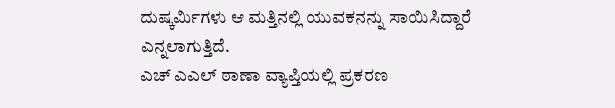ದುಷ್ಕರ್ಮಿಗಳು ಆ ಮತ್ತಿನಲ್ಲಿ ಯುವಕನನ್ನು ಸಾಯಿಸಿದ್ದಾರೆ ಎನ್ನಲಾಗುತ್ತಿದೆ.
ಎಚ್ ಎಎಲ್ ಠಾಣಾ ವ್ಯಾಪ್ತಿಯಲ್ಲಿ ಪ್ರಕರಣ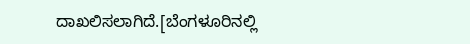ದಾಖಲಿಸಲಾಗಿದೆ.[ಬೆಂಗಳೂರಿನಲ್ಲಿ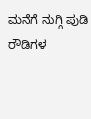ಮನೆಗೆ ನುಗ್ಗಿ ಪುಡಿ ರೌಡಿಗಳ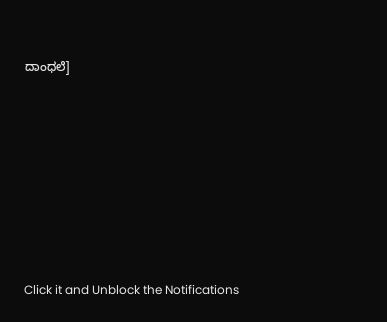ದಾಂಧಲೆ]












Click it and Unblock the Notifications